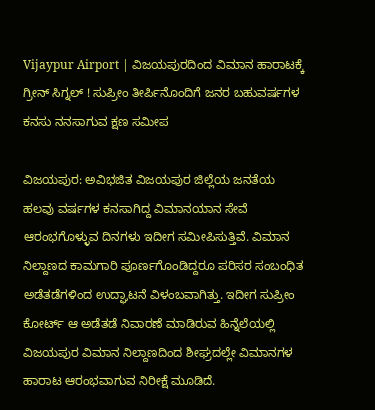Vijaypur Airport | ವಿಜಯಪುರದಿಂದ ವಿಮಾನ ಹಾರಾಟಕ್ಕೆ ಗ್ರೀನ್ ಸಿಗ್ನಲ್ ! ಸುಪ್ರೀಂ ತೀರ್ಪಿನೊಂದಿಗೆ ಜನರ ಬಹುವರ್ಷಗಳ ಕನಸು ನನಸಾಗುವ ಕ್ಷಣ ಸಮೀಪ

ವಿಜಯಪುರ: ಅವಿಭಜಿತ ವಿಜಯಪುರ ಜಿಲ್ಲೆಯ ಜನತೆಯ ಹಲವು ವರ್ಷಗಳ ಕನಸಾಗಿದ್ದ ವಿಮಾನಯಾನ ಸೇವೆ ಆರಂಭಗೊಳ್ಳುವ ದಿನಗಳು ಇದೀಗ ಸಮೀಪಿಸುತ್ತಿವೆ. ವಿಮಾನ ನಿಲ್ದಾಣದ ಕಾಮಗಾರಿ ಪೂರ್ಣಗೊಂಡಿದ್ದರೂ ಪರಿಸರ ಸಂಬಂಧಿತ ಅಡೆತಡೆಗಳಿಂದ ಉದ್ಘಾಟನೆ ವಿಳಂಬವಾಗಿತ್ತು. ಇದೀಗ ಸುಪ್ರೀಂ ಕೋರ್ಟ್ ಆ ಅಡೆತಡೆ ನಿವಾರಣೆ ಮಾಡಿರುವ ಹಿನ್ನೆಲೆಯಲ್ಲಿ ವಿಜಯಪುರ ವಿಮಾನ ನಿಲ್ದಾಣದಿಂದ ಶೀಘ್ರದಲ್ಲೇ ವಿಮಾನಗಳ ಹಾರಾಟ ಆರಂಭವಾಗುವ ನಿರೀಕ್ಷೆ ಮೂಡಿದೆ.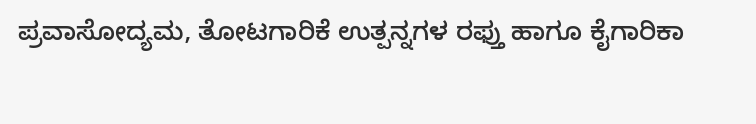ಪ್ರವಾಸೋದ್ಯಮ, ತೋಟಗಾರಿಕೆ ಉತ್ಪನ್ನಗಳ ರಫ್ತು ಹಾಗೂ ಕೈಗಾರಿಕಾ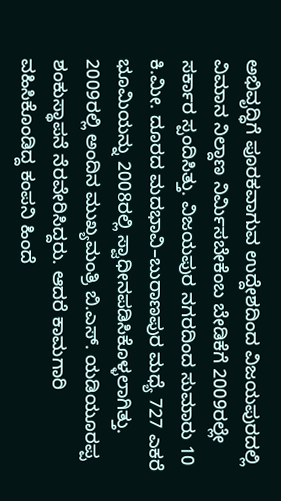ಅಭಿವೃದ್ಧಿಗೆ ಪೂರಕವಾಗುವ ಉದ್ದೇಶದಿಂದ ವಿಜಯಪುರದಲ್ಲಿ ವಿಮಾನ ನಿಲ್ದಾಣ ನಿರ್ಮಿಸಬೇಕೆಂಬ ಬೇಡಿಕೆಗೆ 2009ರಲ್ಲೇ ಸರ್ಕಾರ ಸ್ಪಂದಿಸಿತ್ತು. ವಿಜಯಪುರ ನಗರದಿಂದ ಸುಮಾರು 10 ಕಿ.ಮೀ. ದೂರದ ಮದಭಾವಿ–ಬುರಾಣಪುರ ಮಧ್ಯೆ 727 ಎಕರೆ ಭೂಮಿಯನ್ನು 2008ರಲ್ಲಿ ಸ್ವಾಧೀನಪಡಿಸಿಕೊಳ್ಳಲಾಗಿತ್ತು. 2009ರಲ್ಲಿ ಅಂದಿನ ಮುಖ್ಯಮಂತ್ರಿ ಬಿ.ಎಸ್. ಯಡಿಯೂರಪ್ಪ ಶಂಕುಸ್ಥಾಪನೆ ನೆರವೇರಿಸಿದ್ದರು. ಆದರೆ ಕಾಮಗಾರಿ ವಹಿಸಿಕೊಂಡಿದ್ದ ಕಂಪನಿ ಹಿಂದೆ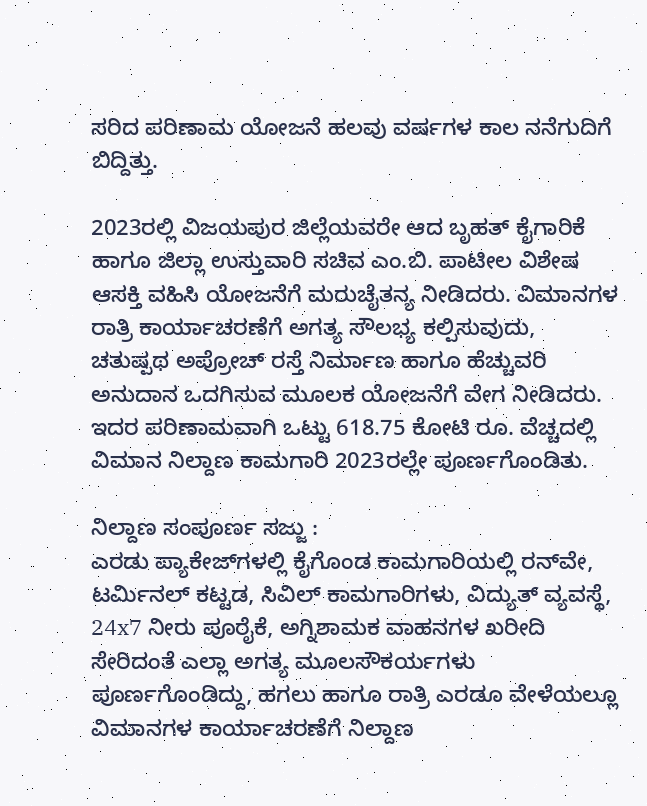ಸರಿದ ಪರಿಣಾಮ ಯೋಜನೆ ಹಲವು ವರ್ಷಗಳ ಕಾಲ ನನೆಗುದಿಗೆ ಬಿದ್ದಿತ್ತು.

2023ರಲ್ಲಿ ವಿಜಯಪುರ ಜಿಲ್ಲೆಯವರೇ ಆದ ಬೃಹತ್ ಕೈಗಾರಿಕೆ ಹಾಗೂ ಜಿಲ್ಲಾ ಉಸ್ತುವಾರಿ ಸಚಿವ ಎಂ.ಬಿ. ಪಾಟೀಲ ವಿಶೇಷ ಆಸಕ್ತಿ ವಹಿಸಿ ಯೋಜನೆಗೆ ಮರುಚೈತನ್ಯ ನೀಡಿದರು. ವಿಮಾನಗಳ ರಾತ್ರಿ ಕಾರ್ಯಾಚರಣೆಗೆ ಅಗತ್ಯ ಸೌಲಭ್ಯ ಕಲ್ಪಿಸುವುದು, ಚತುಷ್ಪಥ ಅಪ್ರೋಚ್ ರಸ್ತೆ ನಿರ್ಮಾಣ ಹಾಗೂ ಹೆಚ್ಚುವರಿ ಅನುದಾನ ಒದಗಿಸುವ ಮೂಲಕ ಯೋಜನೆಗೆ ವೇಗ ನೀಡಿದರು. ಇದರ ಪರಿಣಾಮವಾಗಿ ಒಟ್ಟು 618.75 ಕೋಟಿ ರೂ. ವೆಚ್ಚದಲ್ಲಿ ವಿಮಾನ ನಿಲ್ದಾಣ ಕಾಮಗಾರಿ 2023ರಲ್ಲೇ ಪೂರ್ಣಗೊಂಡಿತು.

ನಿಲ್ದಾಣ ಸಂಪೂರ್ಣ ಸಜ್ಜು :
ಎರಡು ಪ್ಯಾಕೇಜ್‌ಗಳಲ್ಲಿ ಕೈಗೊಂಡ ಕಾಮಗಾರಿಯಲ್ಲಿ ರನ್‌ವೇ, ಟರ್ಮಿನಲ್ ಕಟ್ಟಡ, ಸಿವಿಲ್ ಕಾಮಗಾರಿಗಳು, ವಿದ್ಯುತ್ ವ್ಯವಸ್ಥೆ, 24x7 ನೀರು ಪೂರೈಕೆ, ಅಗ್ನಿಶಾಮಕ ವಾಹನಗಳ ಖರೀದಿ ಸೇರಿದಂತೆ ಎಲ್ಲಾ ಅಗತ್ಯ ಮೂಲಸೌಕರ್ಯಗಳು ಪೂರ್ಣಗೊಂಡಿದ್ದು, ಹಗಲು ಹಾಗೂ ರಾತ್ರಿ ಎರಡೂ ವೇಳೆಯಲ್ಲೂ ವಿಮಾನಗಳ ಕಾರ್ಯಾಚರಣೆಗೆ ನಿಲ್ದಾಣ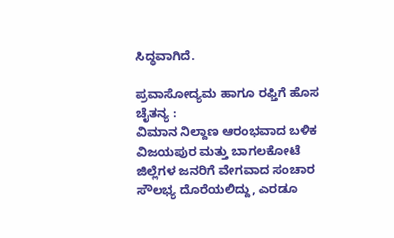ಸಿದ್ಧವಾಗಿದೆ.

ಪ್ರವಾಸೋದ್ಯಮ ಹಾಗೂ ರಫ್ತಿಗೆ ಹೊಸ ಚೈತನ್ಯ :
ವಿಮಾನ ನಿಲ್ದಾಣ ಆರಂಭವಾದ ಬಳಿಕ ವಿಜಯಪುರ ಮತ್ತು ಬಾಗಲಕೋಟೆ ಜಿಲ್ಲೆಗಳ ಜನರಿಗೆ ವೇಗವಾದ ಸಂಚಾರ ಸೌಲಭ್ಯ ದೊರೆಯಲಿದ್ದು, ಎರಡೂ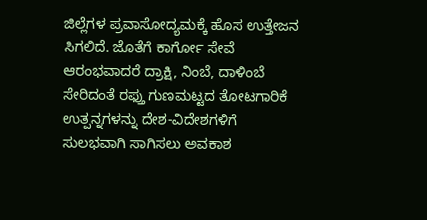ಜಿಲ್ಲೆಗಳ ಪ್ರವಾಸೋದ್ಯಮಕ್ಕೆ ಹೊಸ ಉತ್ತೇಜನ ಸಿಗಲಿದೆ. ಜೊತೆಗೆ ಕಾರ್ಗೋ ಸೇವೆ ಆರಂಭವಾದರೆ ದ್ರಾಕ್ಷಿ, ನಿಂಬೆ, ದಾಳಿಂಬೆ ಸೇರಿದಂತೆ ರಫ್ತು ಗುಣಮಟ್ಟದ ತೋಟಗಾರಿಕೆ ಉತ್ಪನ್ನಗಳನ್ನು ದೇಶ-ವಿದೇಶಗಳಿಗೆ ಸುಲಭವಾಗಿ ಸಾಗಿಸಲು ಅವಕಾಶ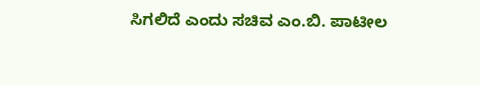ಸಿಗಲಿದೆ ಎಂದು ಸಚಿವ ಎಂ.ಬಿ. ಪಾಟೀಲ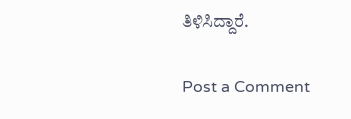ತಿಳಿಸಿದ್ದಾರೆ.

Post a Comment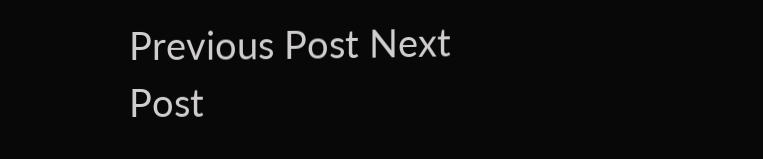Previous Post Next Post